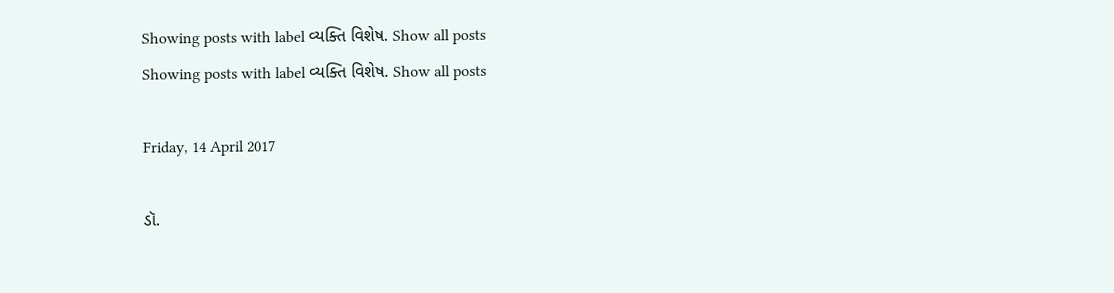Showing posts with label વ્યક્તિ વિશેષ. Show all posts
Showing posts with label વ્યક્તિ વિશેષ. Show all posts

Friday, 14 April 2017

ડૉ.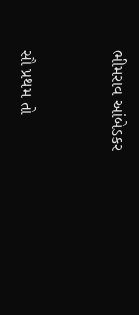ભીમરાવ આંબેડકર


સૌ પ્રથમ તો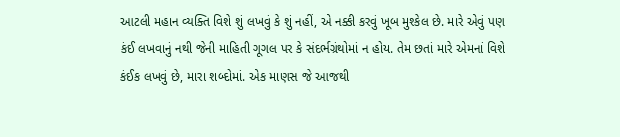આટલી મહાન વ્યક્તિ વિશે શું લખવું કે શું નહીં, એ નક્કી કરવું ખૂબ મુશ્કેલ છે. મારે એવું પણ કંઈ લખવાનું નથી જેની માહિતી ગૂગલ પર કે સંદર્ભગ્રંથોમાં ન હોય. તેમ છતાં મારે એમનાં વિશે કંઈક લખવું છે, મારા શબ્દોમાં. એક માણસ જે આજથી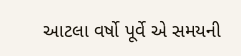આટલા વર્ષો પૂર્વે એ સમયની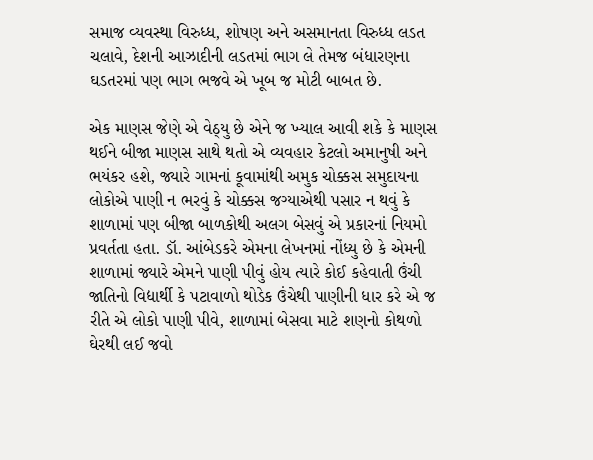સમાજ વ્યવસ્થા વિરુધ્ધ, શોષણ અને અસમાનતા વિરુધ્ધ લડત ચલાવે, દેશની આઝાદીની લડતમાં ભાગ લે તેમજ બંધારણના ઘડતરમાં પણ ભાગ ભજવે એ ખૂબ જ મોટી બાબત છે.

એક માણસ જેણે એ વેઠ્યુ છે એને જ ખ્યાલ આવી શકે કે માણસ થઈને બીજા માણસ સાથે થતો એ વ્યવહાર કેટલો અમાનુષી અને ભયંકર હશે, જ્યારે ગામનાં કૂવામાંથી અમુક ચોક્કસ સમુદાયના લોકોએ પાણી ન ભરવું કે ચોક્કસ જગ્યાએથી પસાર ન થવું કે શાળામાં પણ બીજા બાળકોથી અલગ બેસવું એ પ્રકારનાં નિયમો પ્રવર્તતા હતા. ડૉ. આંબેડકરે એમના લેખનમાં નોંધ્યુ છે કે એમની શાળામાં જ્યારે એમને પાણી પીવું હોય ત્યારે કોઈ કહેવાતી ઉંચી જાતિનો વિદ્યાર્થી કે પટાવાળો થોડેક ઉંચેથી પાણીની ધાર કરે એ જ રીતે એ લોકો પાણી પીવે, શાળામાં બેસવા માટે શણનો કોથળો ઘેરથી લઈ જવો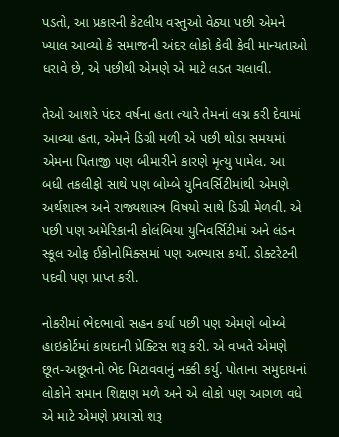પડતો, આ પ્રકારની કેટલીય વસ્તુઓ વેઠ્યા પછી એમને ખ્યાલ આવ્યો કે સમાજની અંદર લોકો કેવી કેવી માન્યતાઓ ધરાવે છે, એ પછીથી એમણે એ માટે લડત ચલાવી.

તેઓ આશરે પંદર વર્ષના હતા ત્યારે તેમનાં લગ્ન કરી દેવામાં આવ્યા હતા, એમને ડિગ્રી મળી એ પછી થોડા સમયમાં એમના પિતાજી પણ બીમારીને કારણે મૃત્યુ પામેલ. આ બધી તકલીફો સાથે પણ બોમ્બે યુનિવર્સિટીમાંથી એમણે અર્થશાસ્ત્ર અને રાજ્યશાસ્ત્ર વિષયો સાથે ડિગ્રી મેળવી. એ પછી પણ અમેરિકાની કોલંબિયા યુનિવર્સિટીમાં અને લંડન સ્કૂલ ઓફ ઈકોનોમિક્સમાં પણ અભ્યાસ કર્યો. ડોક્ટરેટની પદવી પણ પ્રાપ્ત કરી.

નોકરીમાં ભેદભાવો સહન કર્યા પછી પણ એમણે બોમ્બે હાઇકોર્ટમાં કાયદાની પ્રેક્ટિસ શરૂ કરી. એ વખતે એમણે છૂત-અછૂતનો ભેદ મિટાવવાનું નક્કી કર્યુ. પોતાના સમુદાયનાં લોકોને સમાન શિક્ષણ મળે અને એ લોકો પણ આગળ વધે એ માટે એમણે પ્રયાસો શરૂ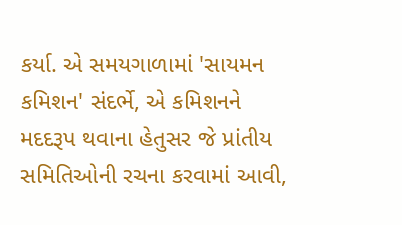કર્યા. એ સમયગાળામાં 'સાયમન કમિશન' સંદર્ભે, એ કમિશનને મદદરૂપ થવાના હેતુસર જે પ્રાંતીય સમિતિઓની રચના કરવામાં આવી,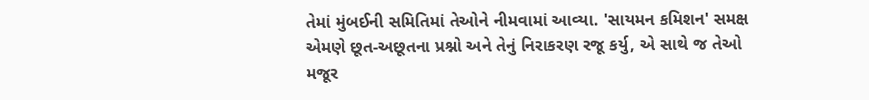તેમાં મુંબઈની સમિતિમાં તેઓને નીમવામાં આવ્યા. 'સાયમન કમિશન' સમક્ષ એમણે છૂત-અછૂતના પ્રશ્નો અને તેનું નિરાકરણ રજૂ કર્યુ, એ સાથે જ તેઓ મજૂર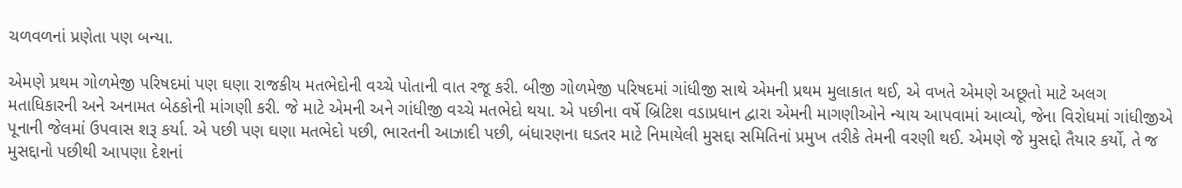ચળવળનાં પ્રણેતા પણ બન્યા.

એમણે પ્રથમ ગોળમેજી પરિષદમાં પણ ઘણા રાજકીય મતભેદોની વચ્ચે પોતાની વાત રજૂ કરી. બીજી ગોળમેજી પરિષદમાં ગાંધીજી સાથે એમની પ્રથમ મુલાકાત થઈ, એ વખતે એમણે અછૂતો માટે અલગ મતાધિકારની અને અનામત બેઠકોની માંગણી કરી. જે માટે એમની અને ગાંધીજી વચ્ચે મતભેદો થયા. એ પછીના વર્ષે બ્રિટિશ વડાપ્રધાન દ્વારા એમની માગણીઓને ન્યાય આપવામાં આવ્યો, જેના વિરોધમાં ગાંધીજીએ પૂનાની જેલમાં ઉપવાસ શરૂ કર્યા. એ પછી પણ ઘણા મતભેદો પછી, ભારતની આઝાદી પછી, બંધારણના ઘડતર માટે નિમાયેલી મુસદ્દા સમિતિનાં પ્રમુખ તરીકે તેમની વરણી થઈ. એમણે જે મુસદ્દો તૈયાર કર્યો, તે જ મુસદ્દાનો પછીથી આપણા દેશનાં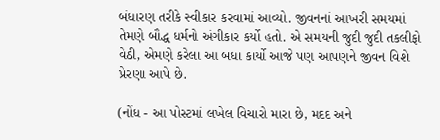બંધારણ તરીકે સ્વીકાર કરવામાં આવ્યો. જીવનનાં આખરી સમયમાં તેમણે બૌદ્ધ ધર્મનો અંગીકાર કર્યો હતો. એ સમયની જુદી જુદી તકલીફો વેઠી, એમણે કરેલા આ બધા કાર્યો આજે પણ આપણને જીવન વિશે પ્રેરણા આપે છે.

(નોંધ - આ પોસ્ટમાં લખેલ વિચારો મારા છે, મદદ અને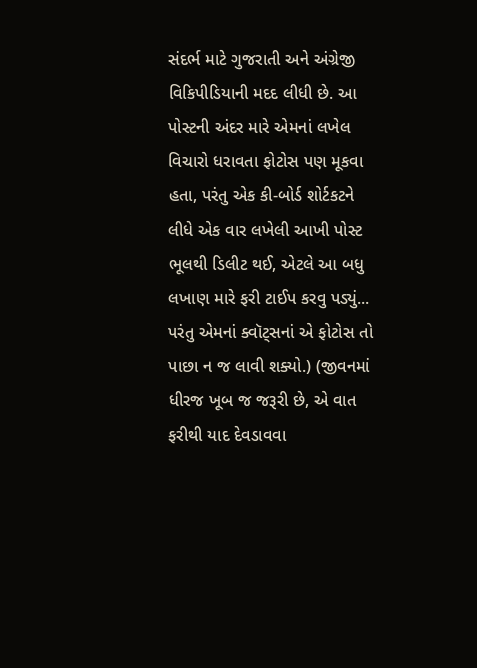સંદર્ભ માટે ગુજરાતી અને અંગ્રેજી વિકિપીડિયાની મદદ લીધી છે. આ પોસ્ટની અંદર મારે એમનાં લખેલ વિચારો ધરાવતા ફોટોસ પણ મૂકવા હતા, પરંતુ એક કી-બોર્ડ શોર્ટકટને લીધે એક વાર લખેલી આખી પોસ્ટ ભૂલથી ડિલીટ થઈ, એટલે આ બધુ લખાણ મારે ફરી ટાઈપ કરવુ પડ્યું... પરંતુ એમનાં ક્વૉટ્સનાં એ ફોટોસ તો પાછા ન જ લાવી શક્યો.) (જીવનમાં ધીરજ ખૂબ જ જરૂરી છે, એ વાત ફરીથી યાદ દેવડાવવા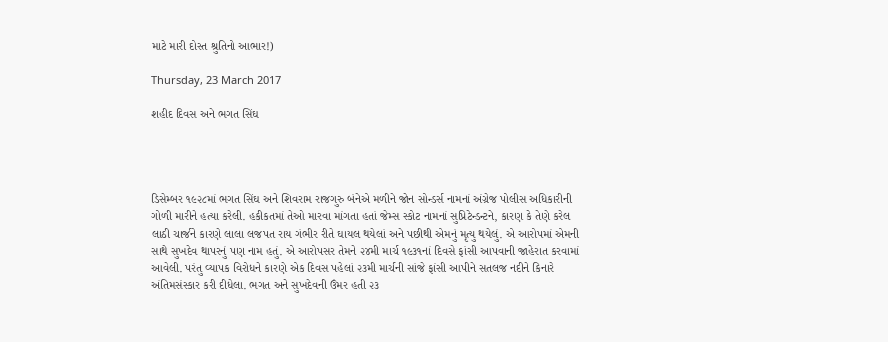માટે મારી દોસ્ત શ્રુતિનો આભાર!)

Thursday, 23 March 2017

શહીદ દિવસ અને ભગત સિંઘ




ડિસેમ્બર ૧૯૨૮માં ભગત સિંઘ અને શિવરામ રાજગુરુ બંનેએ મળીને જોન સોન્ડર્સ નામનાં અંગ્રેજ પોલીસ અધિકારીની ગોળી મારીને હત્યા કરેલી. હકીકતમાં તેઓ મારવા માંગતા હતાં જેમ્સ સ્કોટ નામનાં સુપ્રિટેન્ડન્ટને, કારણ કે તેણે કરેલ લાઠી ચાર્જને કારણે લાલા લજપત રાય ગંભીર રીતે ઘાયલ થયેલાં અને પછીથી એમનું મૃત્યુ થયેલું. એ આરોપમાં એમની સાથે સુખદેવ થાપરનું પણ નામ હતું. એ આરોપસર તેમને ૨૪મી માર્ચ ૧૯૩૧નાં દિવસે ફાંસી આપવાની જાહેરાત કરવામાં આવેલી. પરંતુ વ્યાપક વિરોધને કારણે એક દિવસ પહેલાં ૨૩મી માર્ચની સાંજે ફાંસી આપીને સતલજ નદીને કિનારે અંતિમસંસ્કાર કરી દીધેલા. ભગત અને સુખદેવની ઉંમર હતી ૨૩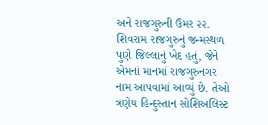અને રાજગુરુની ઉંમર ૨૨. શિવરામ રાજગુરુનું જન્મસ્થળ પુણે જિલ્લાનું ખેદ હતું, જેને  એમનાં માનમાં રાજગુરુનગર નામ આપવામાં આવ્યું છે. તેઓ ત્રણેય હિન્દુસ્તાન સોશિઅલિસ્ટ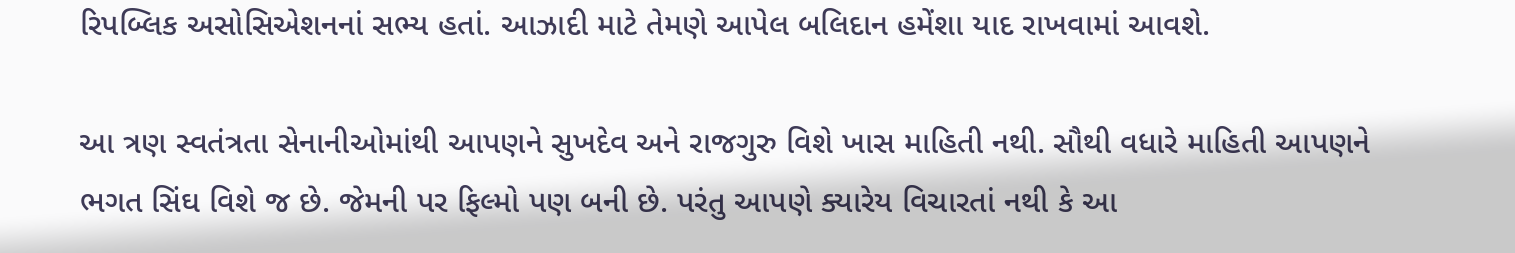રિપબ્લિક અસોસિએશનનાં સભ્ય હતાં. આઝાદી માટે તેમણે આપેલ બલિદાન હમેંશા યાદ રાખવામાં આવશે.

આ ત્રણ સ્વતંત્રતા સેનાનીઓમાંથી આપણને સુખદેવ અને રાજગુરુ વિશે ખાસ માહિતી નથી. સૌથી વધારે માહિતી આપણને ભગત સિંઘ વિશે જ છે. જેમની પર ફિલ્મો પણ બની છે. પરંતુ આપણે ક્યારેય વિચારતાં નથી કે આ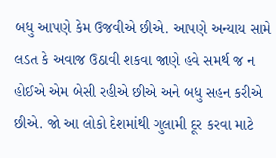બધુ આપણે કેમ ઉજવીએ છીએ. આપણે અન્યાય સામે લડત કે અવાજ ઉઠાવી શકવા જાણે હવે સમર્થ જ ન હોઈએ એમ બેસી રહીએ છીએ અને બધુ સહન કરીએ છીએ. જો આ લોકો દેશમાંથી ગુલામી દૂર કરવા માટે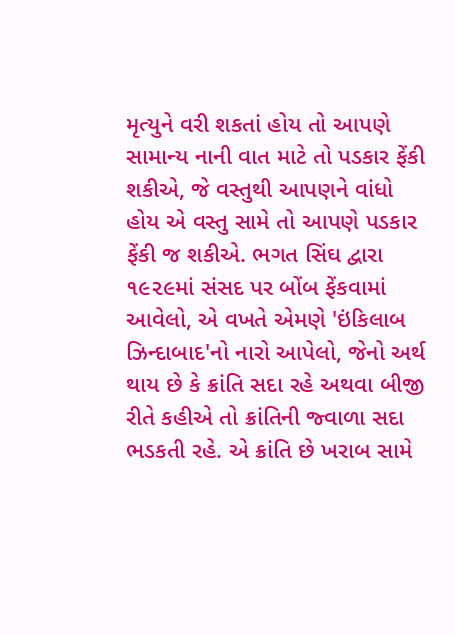મૃત્યુને વરી શકતાં હોય તો આપણે સામાન્ય નાની વાત માટે તો પડકાર ફેંકી શકીએ, જે વસ્તુથી આપણને વાંધો હોય એ વસ્તુ સામે તો આપણે પડકાર ફેંકી જ શકીએ. ભગત સિંઘ દ્વારા ૧૯૨૯માં સંસદ પર બોંબ ફેંકવામાં આવેલો, એ વખતે એમણે 'ઇંકિલાબ ઝિન્દાબાદ'નો નારો આપેલો, જેનો અર્થ થાય છે કે ક્રાંતિ સદા રહે અથવા બીજી રીતે કહીએ તો ક્રાંતિની જ્વાળા સદા ભડકતી રહે. એ ક્રાંતિ છે ખરાબ સામે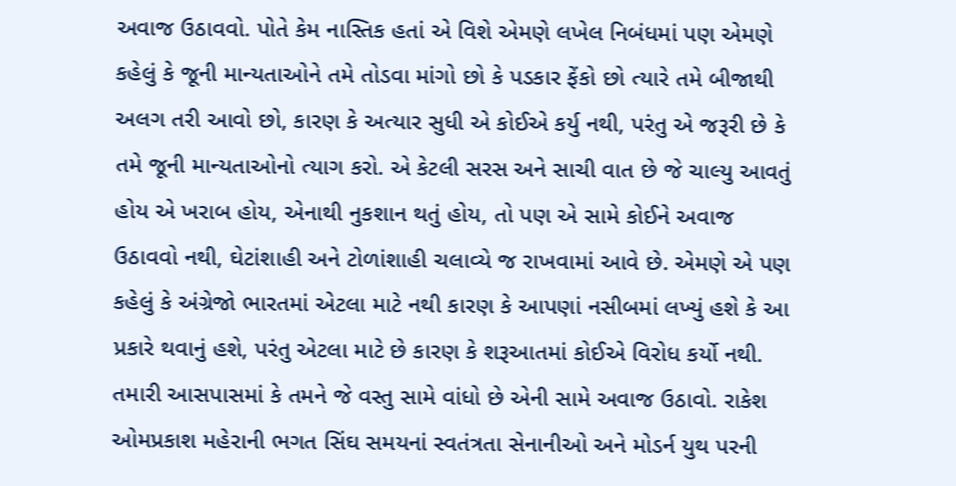અવાજ ઉઠાવવો. પોતે કેમ નાસ્તિક હતાં એ વિશે એમણે લખેલ નિબંધમાં પણ એમણે કહેલું કે જૂની માન્યતાઓને તમે તોડવા માંગો છો કે પડકાર ફેંકો છો ત્યારે તમે બીજાથી અલગ તરી આવો છો, કારણ કે અત્યાર સુધી એ કોઈએ કર્યુ નથી, પરંતુ એ જરૂરી છે કે તમે જૂની માન્યતાઓનો ત્યાગ કરો. એ કેટલી સરસ અને સાચી વાત છે જે ચાલ્યુ આવતું હોય એ ખરાબ હોય, એનાથી નુકશાન થતું હોય, તો પણ એ સામે કોઈને અવાજ ઉઠાવવો નથી, ઘેટાંશાહી અને ટોળાંશાહી ચલાવ્યે જ રાખવામાં આવે છે. એમણે એ પણ કહેલું કે અંગ્રેજો ભારતમાં એટલા માટે નથી કારણ કે આપણાં નસીબમાં લખ્યું હશે કે આ પ્રકારે થવાનું હશે, પરંતુ એટલા માટે છે કારણ કે શરૂઆતમાં કોઈએ વિરોધ કર્યો નથી. તમારી આસપાસમાં કે તમને જે વસ્તુ સામે વાંધો છે એની સામે અવાજ ઉઠાવો. રાકેશ ઓમપ્રકાશ મહેરાની ભગત સિંઘ સમયનાં સ્વતંત્રતા સેનાનીઓ અને મોડર્ન યુથ પરની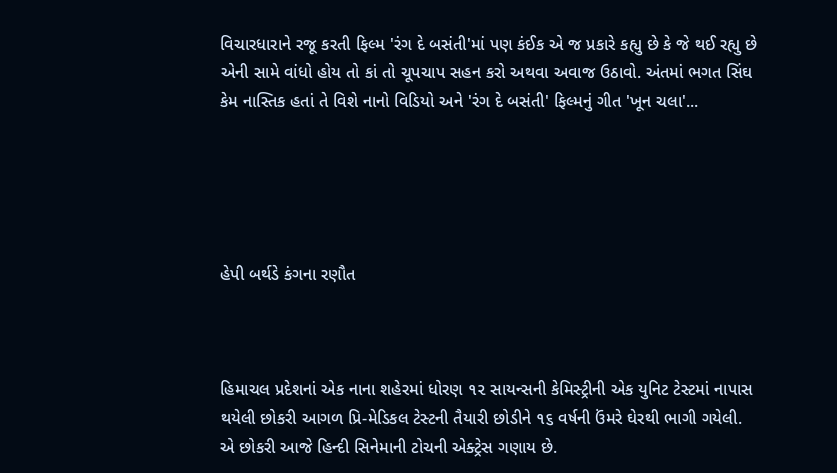વિચારધારાને રજૂ કરતી ફિલ્મ 'રંગ દે બસંતી'માં પણ કંઈક એ જ પ્રકારે કહ્યુ છે કે જે થઈ રહ્યુ છે એની સામે વાંધો હોય તો કાં તો ચૂપચાપ સહન કરો અથવા અવાજ ઉઠાવો. અંતમાં ભગત સિંઘ કેમ નાસ્તિક હતાં તે વિશે નાનો વિડિયો અને 'રંગ દે બસંતી' ફિલ્મનું ગીત 'ખૂન ચલા'...





હેપી બર્થડે કંગના રણૌત



હિમાચલ પ્રદેશનાં એક નાના શહેરમાં ધોરણ ૧૨ સાયન્સની કેમિસ્ટ્રીની એક યુનિટ ટેસ્ટમાં નાપાસ થયેલી છોકરી આગળ પ્રિ-મેડિકલ ટેસ્ટની તૈયારી છોડીને ૧૬ વર્ષની ઉંમરે ઘેરથી ભાગી ગયેલી. એ છોકરી આજે હિન્દી સિનેમાની ટોચની એક્ટ્રેસ ગણાય છે.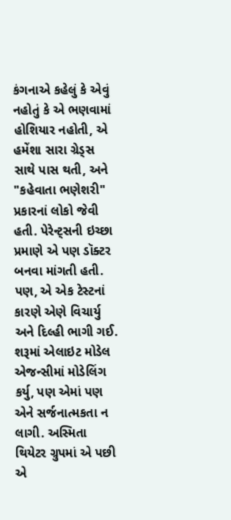કંગનાએ કહેલું કે એવું નહોતું કે એ ભણવામાં હોશિયાર નહોતી, એ હમેંશા સારા ગ્રેડ્સ સાથે પાસ થતી, અને "કહેવાતા ભણેશરી" પ્રકારનાં લોકો જેવી હતી. પેરેન્ટ્સની ઇચ્છા પ્રમાણે એ પણ ડૉક્ટર બનવા માંગતી હતી. પણ, એ એક ટેસ્ટનાં કારણે એણે વિચાર્યુ અને દિલ્હી ભાગી ગઈ. શરૂમાં એલાઇટ મોડેલ એજન્સીમાં મોડેલિંગ કર્યુ, પણ એમાં પણ એને સર્જનાત્મકતા ન લાગી. અસ્મિતા થિયેટર ગ્રુપમાં એ પછી એ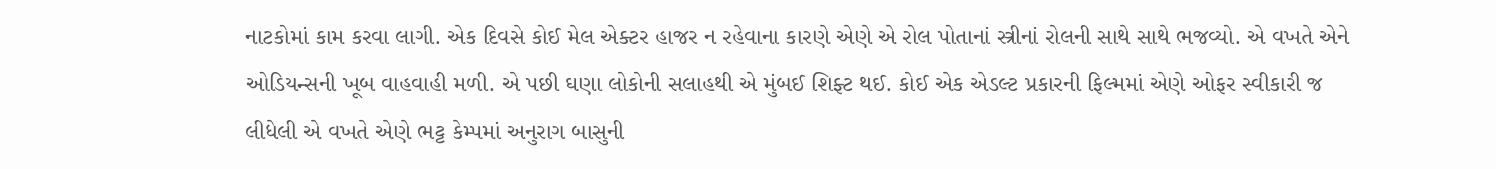નાટકોમાં કામ કરવા લાગી. એક દિવસે કોઈ મેલ એક્ટર હાજર ન રહેવાના કારણે એણે એ રોલ પોતાનાં સ્ત્રીનાં રોલની સાથે સાથે ભજવ્યો. એ વખતે એને ઓડિયન્સની ખૂબ વાહવાહી મળી. એ પછી ઘણા લોકોની સલાહથી એ મુંબઈ શિફ્ટ થઈ. કોઈ એક એડલ્ટ પ્રકારની ફિલ્મમાં એણે ઓફર સ્વીકારી જ લીધેલી એ વખતે એણે ભટ્ટ કેમ્પમાં અનુરાગ બાસુની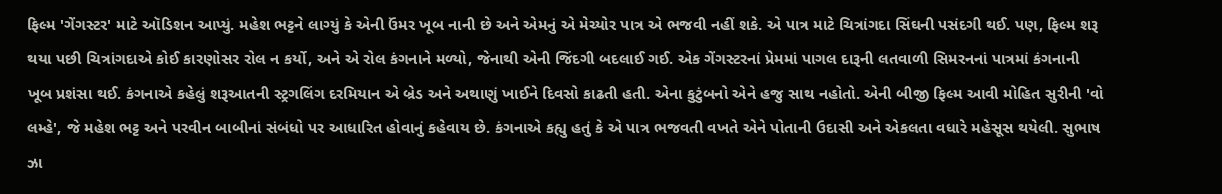ફિલ્મ 'ગેંગસ્ટર' માટે ઑડિશન આપ્યું. મહેશ ભટ્ટને લાગ્યું કે એની ઉંમર ખૂબ નાની છે અને એમનું એ મેચ્યોર પાત્ર એ ભજવી નહીં શકે. એ પાત્ર માટે ચિત્રાંગદા સિંઘની પસંદગી થઈ. પણ, ફિલ્મ શરૂ થયા પછી ચિત્રાંગદાએ કોઈ કારણોસર રોલ ન કર્યો, અને એ રોલ કંગનાને મળ્યો, જેનાથી એની જિંદગી બદલાઈ ગઈ. એક ગેંગસ્ટરનાં પ્રેમમાં પાગલ દારૂની લતવાળી સિમરનનાં પાત્રમાં કંગનાની ખૂબ પ્રશંસા થઈ. કંગનાએ કહેલું શરૂઆતની સ્ટ્રગલિંગ દરમિયાન એ બ્રેડ અને અથાણું ખાઈને દિવસો કાઢતી હતી. એના કુટુંબનો એને હજુ સાથ નહોતો. એની બીજી ફિલ્મ આવી મોહિત સુરીની 'વો લમ્હે', જે મહેશ ભટ્ટ અને પરવીન બાબીનાં સંબંધો પર આધારિત હોવાનું કહેવાય છે. કંગનાએ કહ્યુ હતું કે એ પાત્ર ભજવતી વખતે એને પોતાની ઉદાસી અને એકલતા વધારે મહેસૂસ થયેલી. સુભાષ ઝા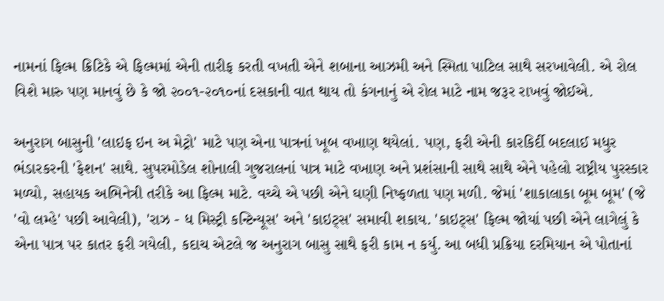નામનાં ફિલ્મ ક્રિટિકે એ ફિલ્મમાં એની તારીફ કરતી વખતી એને શબાના આઝમી અને સ્મિતા પાટિલ સાથે સરખાવેલી. એ રોલ વિશે મારુ પણ માનવું છે કે જો ૨૦૦૧-૨૦૧૦નાં દસકાની વાત થાય તો કંગનાનું એ રોલ માટે નામ જરૂર રાખવું જોઈએ.

અનુરાગ બાસુની 'લાઇફ ઇન અ મેટ્રો' માટે પણ એના પાત્રનાં ખૂબ વખાણ થયેલાં. પણ, ફરી એની કારકિર્દી બદલાઈ મધુર ભંડારકરની 'ફેશન' સાથે. સુપરમોડેલ શોનાલી ગુજરાલનાં પાત્ર માટે વખાણ અને પ્રશંસાની સાથે સાથે એને પહેલો રાષ્ટ્રીય પુરસ્કાર મળ્યો, સહાયક અભિનેત્રી તરીકે આ ફિલ્મ માટે. વચ્ચે એ પછી એને ઘણી નિષ્ફળતા પણ મળી. જેમાં 'શાકાલાકા બૂમ બૂમ' (જે 'વો લમ્હે' પછી આવેલી), 'રાઝ - ધ મિસ્ટ્રી કન્ટિન્યૂસ' અને 'કાઇટ્સ' સમાવી શકાય. 'કાઇટ્સ' ફિલ્મ જોયાં પછી એને લાગેલું કે એના પાત્ર પર કાતર ફરી ગયેલી, કદાચ એટલે જ અનુરાગ બાસુ સાથે ફરી કામ ન કર્યુ. આ બધી પ્રક્રિયા દરમિયાન એ પોતાનાં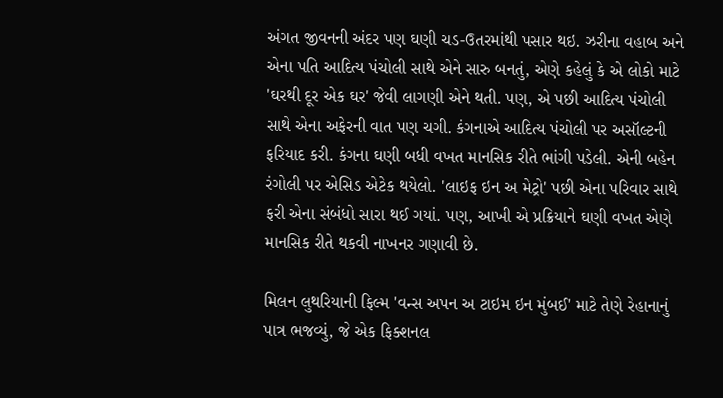અંગત જીવનની અંદર પણ ઘણી ચડ-ઉતરમાંથી પસાર થઇ. ઝરીના વહાબ અને એના પતિ આદિત્ય પંચોલી સાથે એને સારુ બનતું, એણે કહેલું કે એ લોકો માટે 'ઘરથી દૂર એક ઘર' જેવી લાગણી એને થતી. પણ, એ પછી આદિત્ય પંચોલી સાથે એના અફેરની વાત પણ ચગી. કંગનાએ આદિત્ય પંચોલી પર અસૉલ્ટની ફરિયાદ કરી. કંગના ઘણી બધી વખત માનસિક રીતે ભાંગી પડેલી. એની બહેન રંગોલી પર એસિડ એટેક થયેલો. 'લાઇફ ઇન અ મેટ્રો' પછી એના પરિવાર સાથે ફરી એના સંબંધો સારા થઈ ગયાં. પણ, આખી એ પ્રક્રિયાને ઘણી વખત એણે માનસિક રીતે થકવી નાખનર ગણાવી છે.

મિલન લુથરિયાની ફિલ્મ 'વન્સ અપન અ ટાઇમ ઇન મુંબઈ' માટે તેણે રેહાનાનું પાત્ર ભજવ્યું, જે એક ફિક્શનલ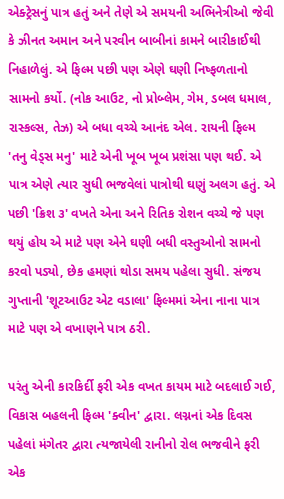એક્ટ્રેસનું પાત્ર હતું અને તેણે એ સમયની અભિનેત્રીઓ જેવી કે ઝીનત અમાન અને પરવીન બાબીનાં કામને બારીકાઈથી નિહાળેલું. એ ફિલ્મ પછી પણ એણે ઘણી નિષ્ફળતાનો સામનો કર્યો. (નોક આઉટ, નો પ્રોબ્લેમ, ગેમ, ડબલ ધમાલ, રાસ્કલ્સ, તેઝ) એ બધા વચ્ચે આનંદ એલ. રાયની ફિલ્મ 'તનુ વેડ્સ મનુ' માટે એની ખૂબ ખૂબ પ્રશંસા પણ થઈ. એ પાત્ર એણે ત્યાર સુધી ભજવેલાં પાત્રોથી ઘણું અલગ હતું. એ પછી 'ક્રિશ ૩' વખતે એના અને રિતિક રોશન વચ્ચે જે પણ થયું હોય એ માટે પણ એને ઘણી બધી વસ્તુઓનો સામનો કરવો પડ્યો, છેક હમણાં થોડા સમય પહેલા સુધી. સંજય ગુપ્તાની 'શૂટઆઉટ એટ વડાલા' ફિલ્મમાં એના નાના પાત્ર માટે પણ એ વખાણને પાત્ર ઠરી.

પરંતુ એની કારકિર્દી ફરી એક વખત કાયમ માટે બદલાઈ ગઈ, વિકાસ બહલની ફિલ્મ 'ક્વીન' દ્વારા. લગ્નનાં એક દિવસ પહેલાં મંગેતર દ્વારા ત્યજાયેલી રાનીનો રોલ ભજવીને ફરી એક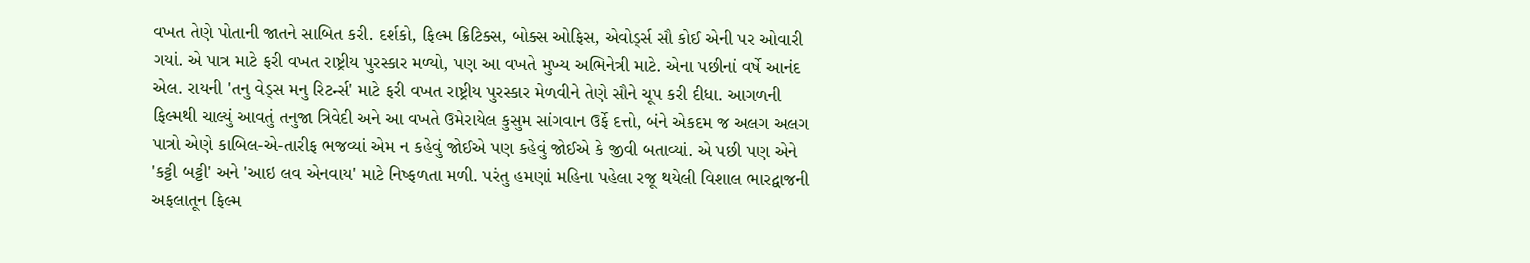વખત તેણે પોતાની જાતને સાબિત કરી. દર્શકો, ફિલ્મ ક્રિટિક્સ, બોક્સ ઓફિસ, એવોર્ડ્સ સૌ કોઈ એની પર ઓવારી ગયાં. એ પાત્ર માટે ફરી વખત રાષ્ટ્રીય પુરસ્કાર મળ્યો, પણ આ વખતે મુખ્ય અભિનેત્રી માટે. એના પછીનાં વર્ષે આનંદ એલ. રાયની 'તનુ વેડ્સ મનુ રિટર્ન્સ' માટે ફરી વખત રાષ્ટ્રીય પુરસ્કાર મેળવીને તેણે સૌને ચૂપ કરી દીધા. આગળની ફિલ્મથી ચાલ્યું આવતું તનુજા ત્રિવેદી અને આ વખતે ઉમેરાયેલ કુસુમ સાંગવાન ઉર્ફે દત્તો, બંને એકદમ જ અલગ અલગ પાત્રો એણે કાબિલ-એ-તારીફ ભજવ્યાં એમ ન કહેવું જોઈએ પણ કહેવું જોઈએ કે જીવી બતાવ્યાં. એ પછી પણ એને 'કટ્ટી બટ્ટી' અને 'આઇ લવ એનવાય' માટે નિષ્ફળતા મળી. પરંતુ હમણાં મહિના પહેલા રજૂ થયેલી વિશાલ ભારદ્વાજની અફલાતૂન ફિલ્મ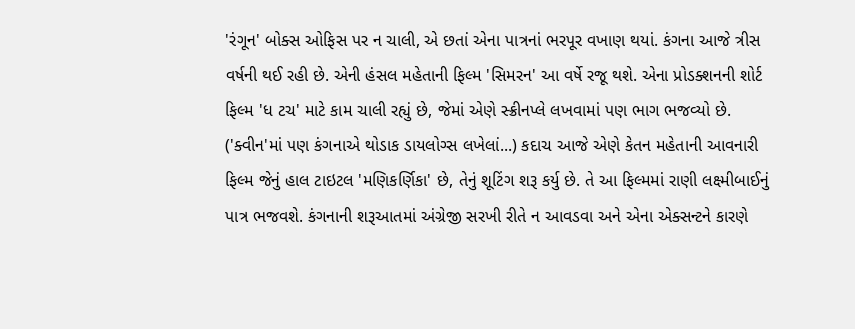'રંગૂન' બોક્સ ઓફિસ પર ન ચાલી, એ છતાં એના પાત્રનાં ભરપૂર વખાણ થયાં. કંગના આજે ત્રીસ વર્ષની થઈ રહી છે. એની હંસલ મહેતાની ફિલ્મ 'સિમરન' આ વર્ષે રજૂ થશે. એના પ્રોડક્શનની શોર્ટ ફિલ્મ 'ધ ટચ' માટે કામ ચાલી રહ્યું છે, જેમાં એણે સ્ક્રીનપ્લે લખવામાં પણ ભાગ ભજવ્યો છે. ('ક્વીન'માં પણ કંગનાએ થોડાક ડાયલોગ્સ લખેલાં...) કદાચ આજે એણે કેતન મહેતાની આવનારી ફિલ્મ જેનું હાલ ટાઇટલ 'મણિકર્ણિકા' છે, તેનું શૂટિંગ શરૂ કર્યુ છે. તે આ ફિલ્મમાં રાણી લક્ષ્મીબાઈનું પાત્ર ભજવશે. કંગનાની શરૂઆતમાં અંગ્રેજી સરખી રીતે ન આવડવા અને એના એક્સન્ટને કારણે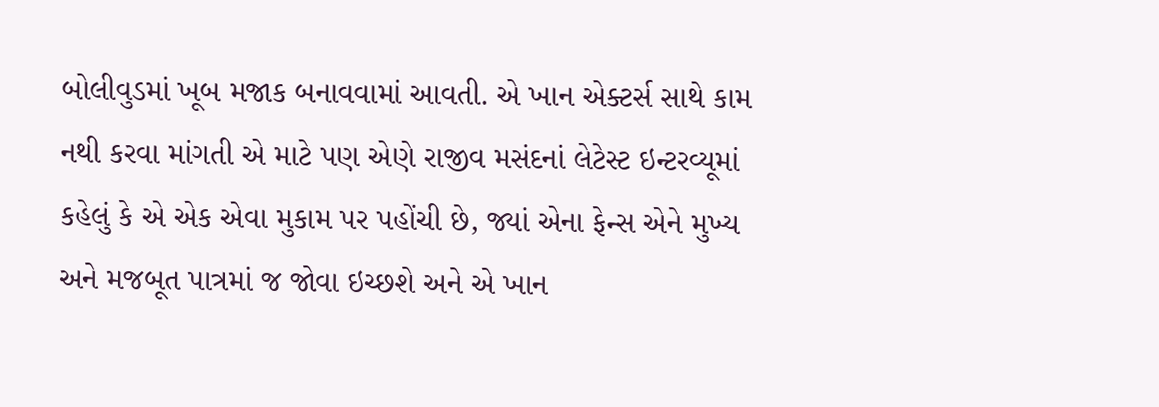બોલીવુડમાં ખૂબ મજાક બનાવવામાં આવતી. એ ખાન એક્ટર્સ સાથે કામ નથી કરવા માંગતી એ માટે પણ એણે રાજીવ મસંદનાં લેટેસ્ટ ઇન્ટરવ્યૂમાં કહેલું કે એ એક એવા મુકામ પર પહોંચી છે, જ્યાં એના ફેન્સ એને મુખ્ય અને મજબૂત પાત્રમાં જ જોવા ઇચ્છશે અને એ ખાન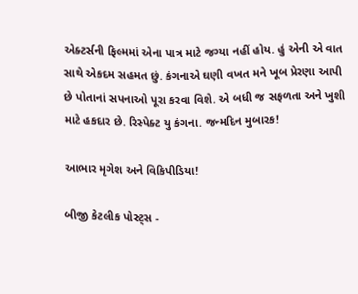એક્ટર્સની ફિલ્મમાં એના પાત્ર માટે જગ્યા નહીં હોય. હું એની એ વાત સાથે એકદમ સહમત છું. કંગનાએ ઘણી વખત મને ખૂબ પ્રેરણા આપી છે પોતાનાં સપનાઓ પૂરા કરવા વિશે. એ બધી જ સફળતા અને ખુશી માટે હકદાર છે. રિસ્પેક્ટ યુ કંગના. જન્મદિન મુબારક!

આભાર મૃગેશ અને વિકિપીડિયા!

બીજી કેટલીક પોસ્ટ્સ -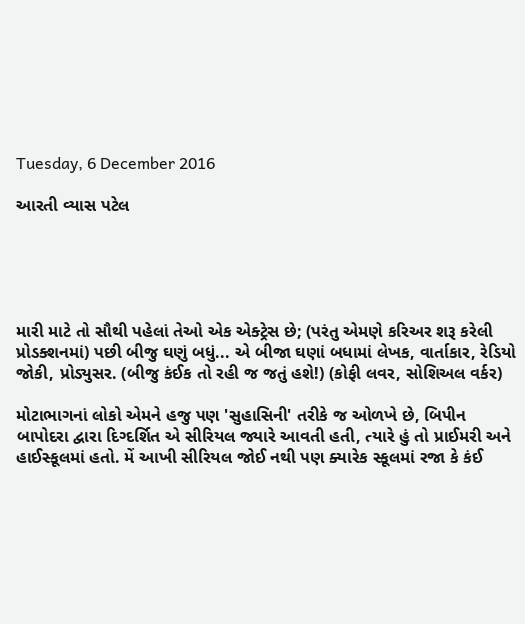Tuesday, 6 December 2016

આરતી વ્યાસ પટેલ





મારી માટે તો સૌથી પહેલાં તેઓ એક એક્ટ્રેસ છે; (પરંતુ એમણે કરિઅર શરૂ કરેલી પ્રોડક્શનમાં) પછી બીજુ ઘણું બધું... એ બીજા ઘણાં બધામાં લેખક, વાર્તાકાર, રેડિયો જોકી, પ્રોડ્યુસર. (બીજુ કંઈક તો રહી જ જતું હશે!) (કોફી લવર, સોશિઅલ વર્કર)

મોટાભાગનાં લોકો એમને હજુ પણ 'સુહાસિની' તરીકે જ ઓળખે છે, બિપીન બાપોદરા દ્વારા દિગ્દર્શિત એ સીરિયલ જ્યારે આવતી હતી, ત્યારે હું તો પ્રાઈમરી અને હાઈસ્કૂલમાં હતો. મેં આખી સીરિયલ જોઈ નથી પણ ક્યારેક સ્કૂલમાં રજા કે કંઈ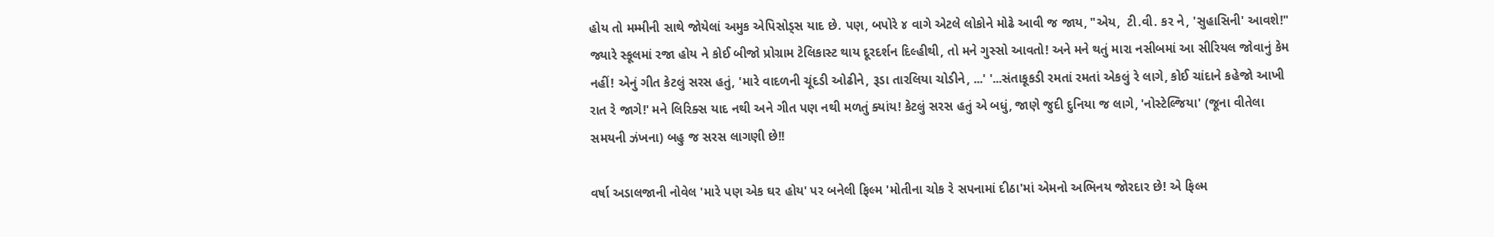હોય તો મમ્મીની સાથે જોયેલાં અમુક એપિસોડ્સ યાદ છે. પણ, બપોરે ૪ વાગે એટલે લોકોને મોઢે આવી જ જાય, "એય,  ટી.વી. કર ને, 'સુહાસિની' આવશે!"  જ્યારે સ્કૂલમાં રજા હોય ને કોઈ બીજો પ્રોગ્રામ ટેલિકાસ્ટ થાય દૂરદર્શન દિલ્હીથી, તો મને ગુસ્સો આવતો! અને મને થતું મારા નસીબમાં આ સીરિયલ જોવાનું કેમ નહીં! એનું ગીત કેટલું સરસ હતું, 'મારે વાદળની ચૂંદડી ઓઢીને, રૂડા તારલિયા ચોડીને, ...' '...સંતાકૂકડી રમતાં રમતાં એકલું રે લાગે, કોઈ ચાંદાને કહેજો આખી રાત રે જાગે!' મને લિરિક્સ યાદ નથી અને ગીત પણ નથી મળતું ક્યાંય! કેટલું સરસ હતું એ બધું, જાણે જુદી દુનિયા જ લાગે, 'નોસ્ટેલ્જિયા' (જૂના વીતેલા સમયની ઝંખના) બહુ જ સરસ લાગણી છે!!

વર્ષા અડાલજાની નોવેલ 'મારે પણ એક ઘર હોય' પર બનેલી ફિલ્મ 'મોતીના ચોક રે સપનામાં દીઠા'માં એમનો અભિનય જોરદાર છે! એ ફિલ્મ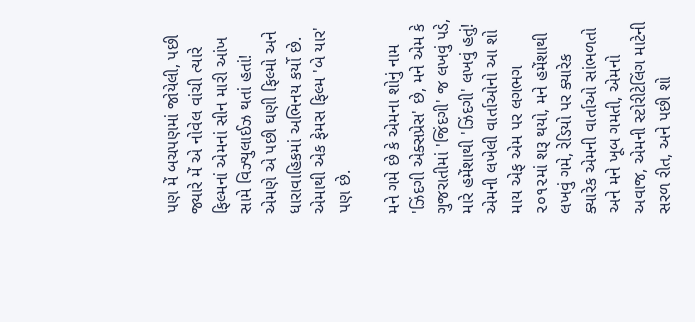પણ મેં બચપણમાં જોયેલી, પછી જ્યારે મેં એ નોવેલ વાંચી ત્યારે ફિલ્મનાં એમનાં સીન મારી આંખ સામે વિઝ્યુલાઈઝ થતાં હતાં! એમણે એ પછી ઘણી ફિલ્મો અને ધારાવાહિકમાં અભિનય કર્યો છે. એમાથી એક ફેમસ ફિલ્મ 'બે યાર' પણ છે.

મને ગમે છે કે એમના શોનું નામ 'ઝિંદગી એક્સપ્રેસ' છે, મને એમ કે ગુજરાતીમાં 'જિંદગી' જ લખવું પડે, મારે હમેંશાથી 'ઝિંદગી' લખવું હતું! એમની લખેલી વાર્તાઓનો આ શો માય એફ એમ પર લગભગ ૨૦૧૨માં શરૂ થયો, મને હમેંશાથી લખવું ગમે, રેડિયો પર ક્યારેક ક્યારેક એમની વાર્તાઓ સાંભળતો અને મને ખૂબ ગમતી, એમનો અવાજ, એમની સ્ટોરીટેલિંગ માટેની સરળ રીત, અને પછી શો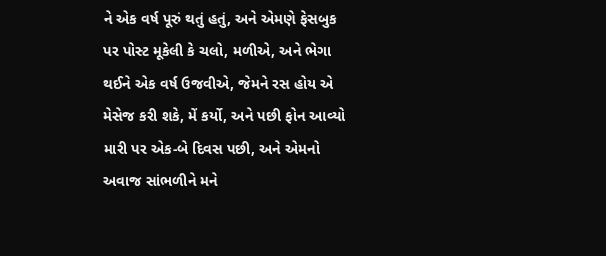ને એક વર્ષ પૂરું થતું હતું, અને એમણે ફેસબુક પર પોસ્ટ મૂકેલી કે ચલો, મળીએ, અને ભેગા થઈને એક વર્ષ ઉજવીએ, જેમને રસ હોય એ મેસેજ કરી શકે, મેં કર્યો, અને પછી ફોન આવ્યો મારી પર એક-બે દિવસ પછી, અને એમનો અવાજ સાંભળીને મને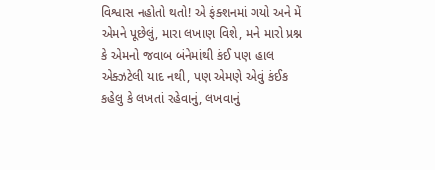વિશ્વાસ નહોતો થતો! એ ફંક્શનમાં ગયો અને મેં એમને પૂછેલું, મારા લખાણ વિશે, મને મારો પ્રશ્ન કે એમનો જવાબ બંનેમાંથી કંઈ પણ હાલ એક્ઝટેલી યાદ નથી, પણ એમણે એવું કંઈક કહેલુ કે લખતાં રહેવાનું, લખવાનું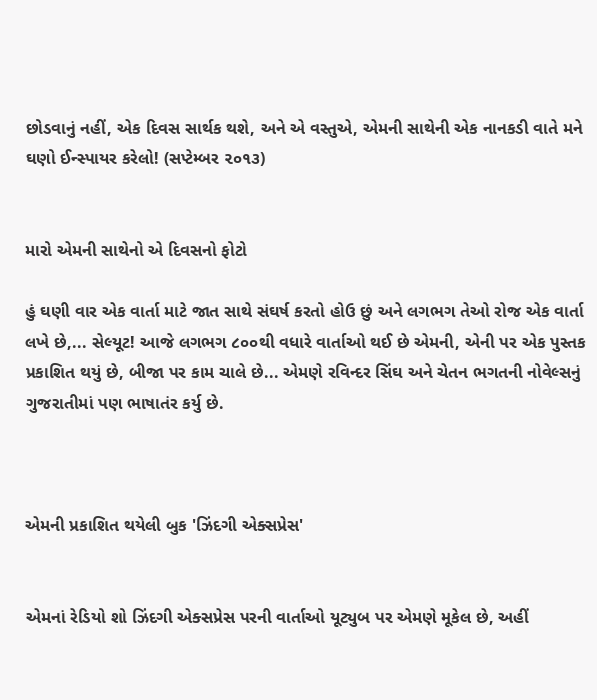છોડવાનું નહીં, એક દિવસ સાર્થક થશે, અને એ વસ્તુએ, એમની સાથેની એક નાનકડી વાતે મને ઘણો ઈન્સ્પાયર કરેલો! (સપ્ટેમ્બર ૨૦૧૩)


મારો એમની સાથેનો એ દિવસનો ફોટો

હું ઘણી વાર એક વાર્તા માટે જાત સાથે સંઘર્ષ કરતો હોઉ છું અને લગભગ તેઓ રોજ એક વાર્તા લખે છે,... સેલ્યૂટ! આજે લગભગ ૮૦૦થી વધારે વાર્તાઓ થઈ છે એમની, એની પર એક પુસ્તક પ્રકાશિત થયું છે, બીજા પર કામ ચાલે છે... એમણે રવિન્દર સિંઘ અને ચેતન ભગતની નોવેલ્સનું ગુજરાતીમાં પણ ભાષાતંર કર્યુ છે.



એમની પ્રકાશિત થયેલી બુક 'ઝિંદગી એક્સપ્રેસ'


એમનાં રેડિયો શો ઝિંદગી એક્સપ્રેસ પરની વાર્તાઓ યૂટ્યુબ પર એમણે મૂકેલ છે, અહીં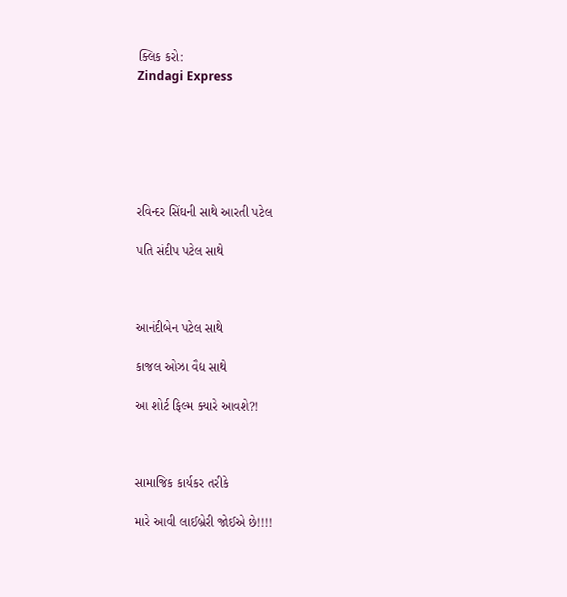ક્લિક કરો:
Zindagi Express






રવિન્દર સિંઘની સાથે આરતી પટેલ

પતિ સંદીપ પટેલ સાથે



આનંદીબેન પટેલ સાથે

કાજલ ઓઝા વૈદ્ય સાથે

આ શોર્ટ ફિલ્મ ક્યારે આવશે?!



સામાજિક કાર્યકર તરીકે

મારે આવી લાઈબ્રેરી જોઈએ છે!!!!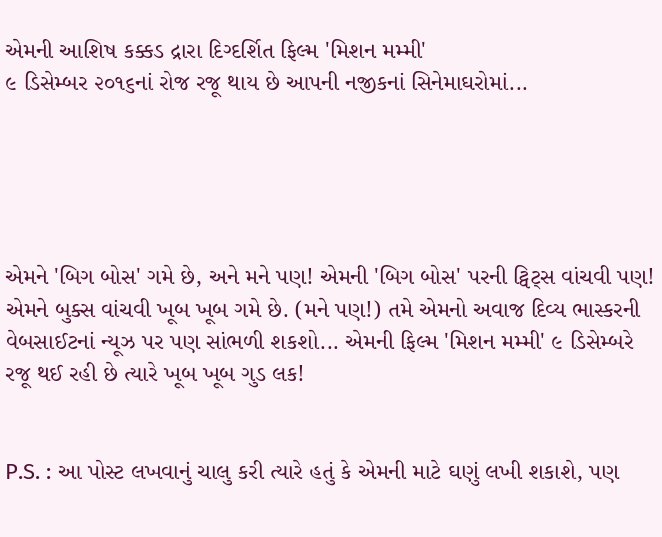એમની આશિષ કક્કડ દ્રારા દિગ્દર્શિત ફિલ્મ 'મિશન મમ્મી'
૯ ડિસેમ્બર ૨૦૧૬નાં રોજ રજૂ થાય છે આપની નજીકનાં સિનેમાઘરોમાં...





એમને 'બિગ બોસ' ગમે છે, અને મને પણ! એમની 'બિગ બોસ' પરની ટ્વિટ્સ વાંચવી પણ! એમને બુક્સ વાંચવી ખૂબ ખૂબ ગમે છે. (મને પણ!) તમે એમનો અવાજ દિવ્ય ભાસ્કરની વેબસાઈટનાં ન્યૂઝ પર પણ સાંભળી શકશો... એમની ફિલ્મ 'મિશન મમ્મી' ૯ ડિસેમ્બરે રજૂ થઈ રહી છે ત્યારે ખૂબ ખૂબ ગુડ લક!


P.S. : આ પોસ્ટ લખવાનું ચાલુ કરી ત્યારે હતું કે એમની માટે ઘણું લખી શકાશે, પણ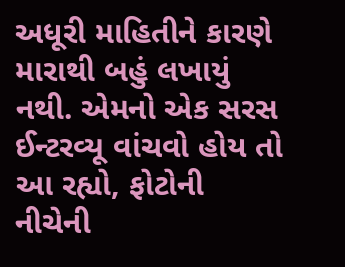અધૂરી માહિતીને કારણે મારાથી બહું લખાયું નથી. એમનો એક સરસ ઈન્ટરવ્યૂ વાંચવો હોય તો આ રહ્યો, ફોટોની નીચેની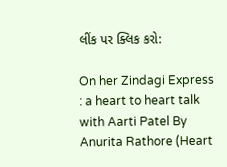લીંક પર ક્લિક કરો:

On her Zindagi Express : a heart to heart talk with Aarti Patel By Anurita Rathore (Heart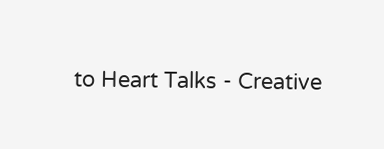to Heart Talks - Creative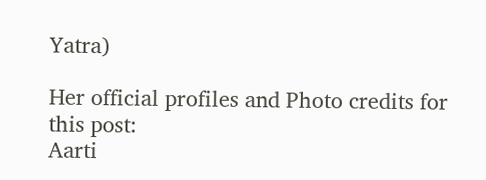Yatra)

Her official profiles and Photo credits for this post:
Aarti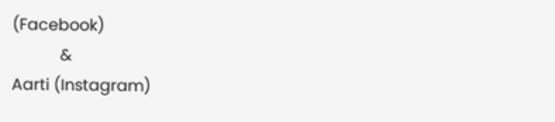(Facebook)
            &
Aarti (Instagram)